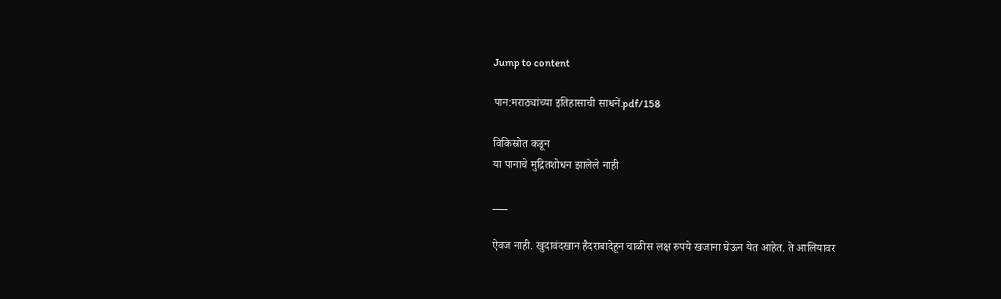Jump to content

पान:मराठ्यांच्या इतिहासाची साधनें.pdf/158

विकिस्रोत कडून
या पानाचे मुद्रितशोधन झालेले नाही

___

ऐवज नाही. खुदावंदखान हैदराबादेहून चाळीस लक्ष रुपये खजाना घेऊन येत आहेत. ते आलियावर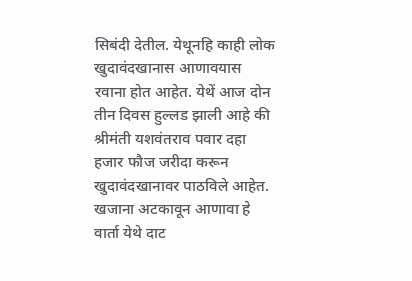सिबंदी देतील. येथूनहि काही लोक खुदावंदखानास आणावयास रवाना होत आहेत. येथें आज दोन तीन दिवस हुल्लड झाली आहे की श्रीमंती यशवंतराव पवार दहा हजार फौज जरीदा करून खुदावंदखानावर पाठविले आहेत. खजाना अटकावून आणावा हे वार्ता येथे दाट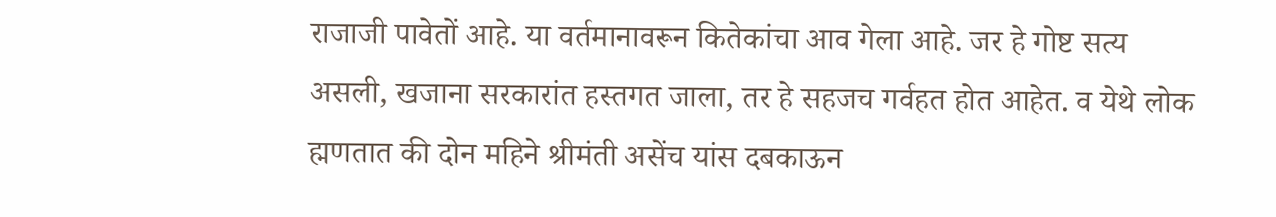राजाजी पावेतों आहे. या वर्तमानावरून कितेकांचा आव गेला आहे. जर हे गोष्ट सत्य असली, खजाना सरकारांत हस्तगत जाला, तर हे सहजच गर्वहत होत आहेत. व येथे लोक ह्मणतात की दोन महिने श्रीमंती असेंच यांस दबकाऊन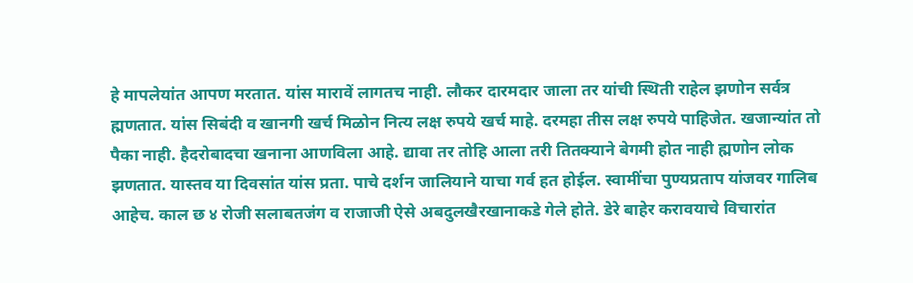हे मापलेयांत आपण मरतात. यांस मारावें लागतच नाही. लौकर दारमदार जाला तर यांची स्थिती राहेल झणोन सर्वत्र ह्मणतात. यांस सिबंदी व खानगी खर्च मिळोन नित्य लक्ष रुपये खर्च माहे. दरमहा तीस लक्ष रुपये पाहिजेत. खजान्यांत तो पैका नाही. हैदरोबादचा खनाना आणविला आहे. द्यावा तर तोहि आला तरी तितक्याने बेगमी होत नाही ह्मणोन लोक झणतात. यास्तव या दिवसांत यांस प्रता. पाचे दर्शन जालियाने याचा गर्व हत होईल. स्वामींचा पुण्यप्रताप यांजवर गालिब आहेच. काल छ ४ रोजी सलाबतजंग व राजाजी ऐसे अबदुलखैरखानाकडे गेले होते. डेरे बाहेर करावयाचे विचारांत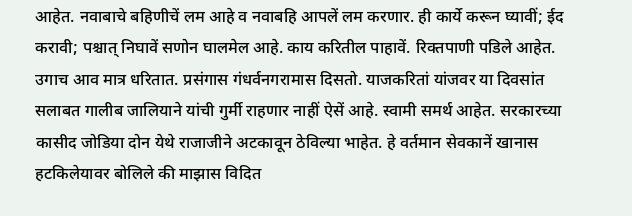आहेत. नवाबाचे बहिणीचें लम आहे व नवाबहि आपलें लम करणार. ही कार्ये करून घ्यावीं; ईद करावी; पश्चात् निघावें सणोन घालमेल आहे. काय करितील पाहावें. रिक्तपाणी पडिले आहेत. उगाच आव मात्र धरितात. प्रसंगास गंधर्वनगरामास दिसतो. याजकरितां यांजवर या दिवसांत सलाबत गालीब जालियाने यांची गुर्मी राहणार नाहीं ऐसें आहे. स्वामी समर्थ आहेत. सरकारच्या कासीद जोडिया दोन येथे राजाजीने अटकावून ठेविल्या भाहेत. हे वर्तमान सेवकानें खानास हटकिलेयावर बोलिले की माझास विदित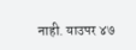नाही. याउपर ४७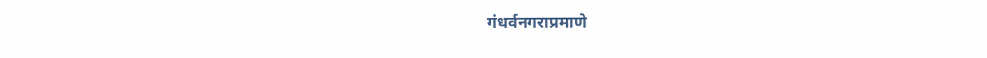गंधर्वनगराप्रमाणे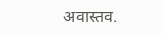अवास्तव.